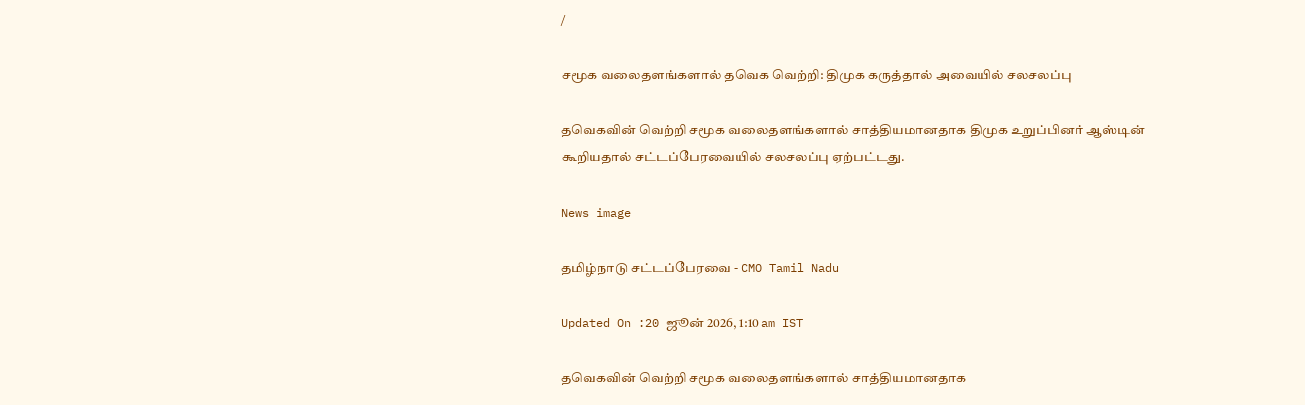/

சமூக வலைதளங்களால் தவெக வெற்றி: திமுக கருத்தால் அவையில் சலசலப்பு

தவெகவின் வெற்றி சமூக வலைதளங்களால் சாத்தியமானதாக திமுக உறுப்பினர் ஆஸ்டின் கூறியதால் சட்டப்பேரவையில் சலசலப்பு ஏற்பட்டது.

News image

தமிழ்நாடு சட்டப்பேரவை - CMO Tamil Nadu

Updated On :20 ஜூன் 2026, 1:10 am IST

தவெகவின் வெற்றி சமூக வலைதளங்களால் சாத்தியமானதாக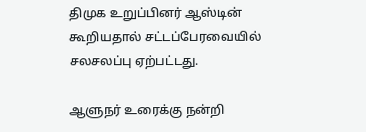திமுக உறுப்பினர் ஆஸ்டின் கூறியதால் சட்டப்பேரவையில் சலசலப்பு ஏற்பட்டது.

ஆளுநர் உரைக்கு நன்றி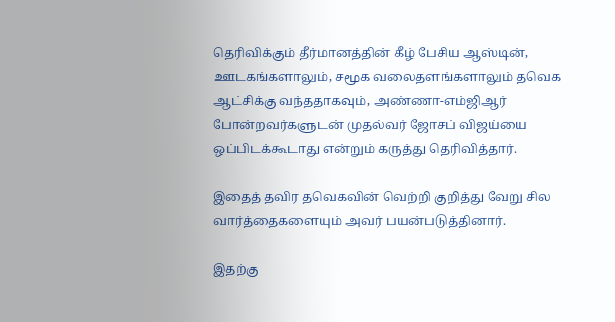தெரிவிக்கும் தீர்மானத்தின் கீழ் பேசிய ஆஸ்டின், ஊடகங்களாலும், சமூக வலைதளங்களாலும் தவெக ஆட்சிக்கு வந்ததாகவும், அண்ணா-எம்ஜிஆர் போன்றவர்களுடன் முதல்வர் ஜோசப் விஜய்யை ஒப்பிடக்கூடாது என்றும் கருத்து தெரிவித்தார்.

இதைத் தவிர தவெகவின் வெற்றி குறித்து வேறு சில வார்த்தைகளையும் அவர் பயன்படுத்தினார்.

இதற்கு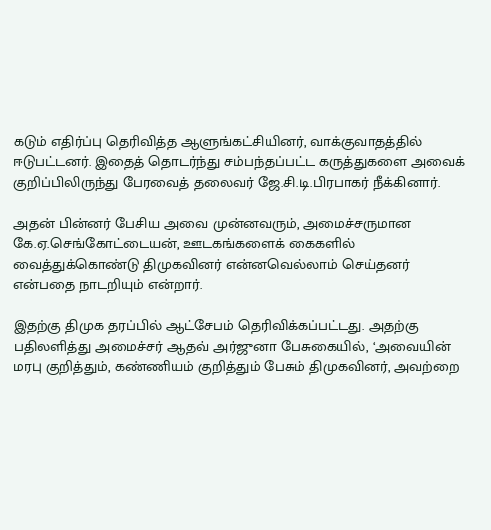கடும் எதிர்ப்பு தெரிவித்த ஆளுங்கட்சியினர், வாக்குவாதத்தில் ஈடுபட்டனர். இதைத் தொடர்ந்து சம்பந்தப்பட்ட கருத்துகளை அவைக் குறிப்பிலிருந்து பேரவைத் தலைவர் ஜே.சி.டி.பிரபாகர் நீக்கினார்.

அதன் பின்னர் பேசிய அவை முன்னவரும், அமைச்சருமான கே.ஏ.செங்கோட்டையன், ஊடகங்களைக் கைகளில் வைத்துக்கொண்டு திமுகவினர் என்னவெல்லாம் செய்தனர் என்பதை நாடறியும் என்றார்.

இதற்கு திமுக தரப்பில் ஆட்சேபம் தெரிவிக்கப்பட்டது. அதற்கு பதிலளித்து அமைச்சர் ஆதவ் அர்ஜுனா பேசுகையில், ‘அவையின் மரபு குறித்தும், கண்ணியம் குறித்தும் பேசும் திமுகவினர், அவற்றை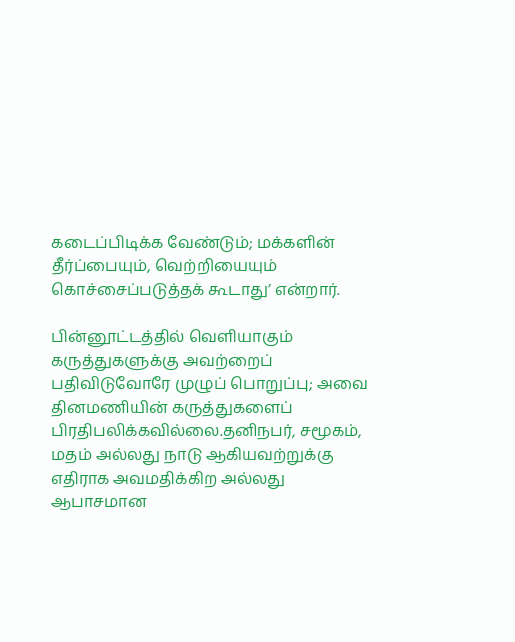கடைப்பிடிக்க வேண்டும்; மக்களின் தீர்ப்பையும், வெற்றியையும் கொச்சைப்படுத்தக் கூடாது’ என்றார்.

பின்னூட்டத்தில் வெளியாகும் கருத்துகளுக்கு அவற்றைப் பதிவிடுவோரே முழுப் பொறுப்பு; அவை தினமணியின் கருத்துகளைப் பிரதிபலிக்கவில்லை.தனிநபர், சமூகம், மதம் அல்லது நாடு ஆகியவற்றுக்கு எதிராக அவமதிக்கிற அல்லது ஆபாசமான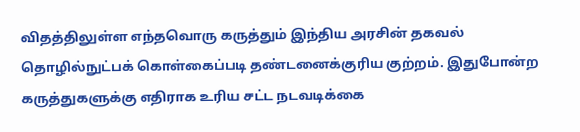விதத்திலுள்ள எந்தவொரு கருத்தும் இந்திய அரசின் தகவல் தொழில்நுட்பக் கொள்கைப்படி தண்டனைக்குரிய குற்றம். இதுபோன்ற கருத்துகளுக்கு எதிராக உரிய சட்ட நடவடிக்கை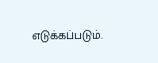எடுக்கப்படும்.